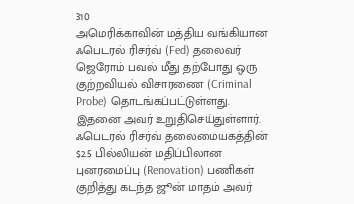310
அமெரிக்காவின் மத்திய வங்கியான ஃபெடரல் ரிசர்வ் (Fed) தலைவர் ஜெரோம் பவல் மீது தற்போது ஒரு குற்றவியல் விசாரணை (Criminal Probe) தொடங்கப்பட்டுள்ளது. இதனை அவர் உறுதிசெய்துள்ளார்.
ஃபெடரல் ரிசர்வ் தலைமையகத்தின் $2.5 பில்லியன் மதிப்பிலான புனரமைப்பு (Renovation) பணிகள் குறித்து கடந்த ஜூன் மாதம் அவர்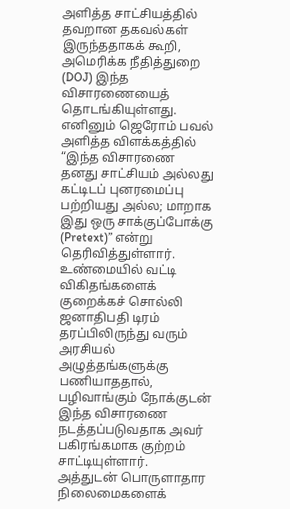அளித்த சாட்சியத்தில் தவறான தகவல்கள் இருந்ததாகக் கூறி, அமெரிக்க நீதித்துறை (DOJ) இந்த விசாரணையைத் தொடங்கியுள்ளது.
எனினும் ஜெரோம் பவல் அளித்த விளக்கத்தில் “இந்த விசாரணை தனது சாட்சியம் அல்லது கட்டிடப் புனரமைப்பு பற்றியது அல்ல; மாறாக இது ஒரு சாக்குப்போக்கு (Pretext)” என்று தெரிவித்துள்ளார்.
உண்மையில் வட்டி விகிதங்களைக் குறைக்கச் சொல்லி ஜனாதிபதி டிரம் தரப்பிலிருந்து வரும் அரசியல் அழுத்தங்களுக்கு பணியாததால், பழிவாங்கும் நோக்குடன் இந்த விசாரணை நடத்தப்படுவதாக அவர் பகிரங்கமாக குற்றம் சாட்டியுள்ளார்.
அத்துடன் பொருளாதார நிலைமைகளைக்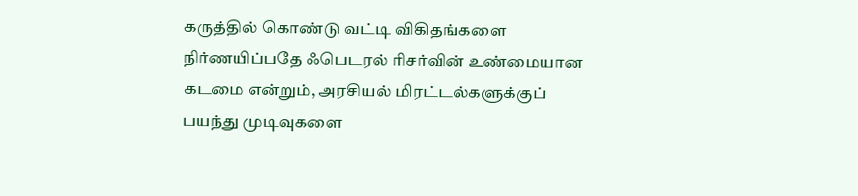கருத்தில் கொண்டு வட்டி விகிதங்களை நிர்ணயிப்பதே ஃபெடரல் ரிசர்வின் உண்மையான கடமை என்றும், அரசியல் மிரட்டல்களுக்குப் பயந்து முடிவுகளை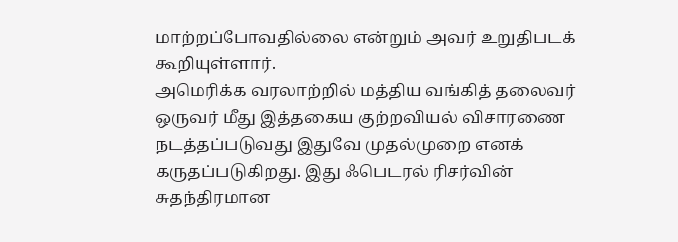மாற்றப்போவதில்லை என்றும் அவர் உறுதிபடக் கூறியுள்ளார்.
அமெரிக்க வரலாற்றில் மத்திய வங்கித் தலைவர் ஒருவர் மீது இத்தகைய குற்றவியல் விசாரணை நடத்தப்படுவது இதுவே முதல்முறை எனக் கருதப்படுகிறது. இது ஃபெடரல் ரிசர்வின் சுதந்திரமான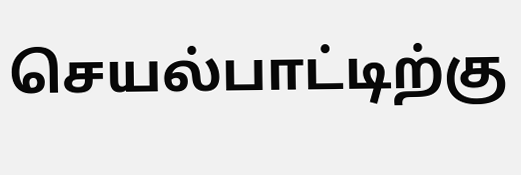செயல்பாட்டிற்கு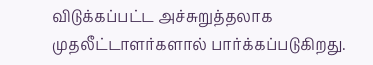விடுக்கப்பட்ட அச்சுறுத்தலாக முதலீட்டாளர்களால் பார்க்கப்படுகிறது.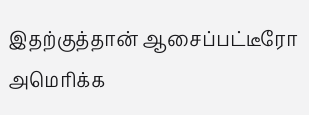இதற்குத்தான் ஆசைப்பட்டீரோ அமெரிக்க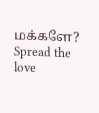மக்களே?
Spread the love